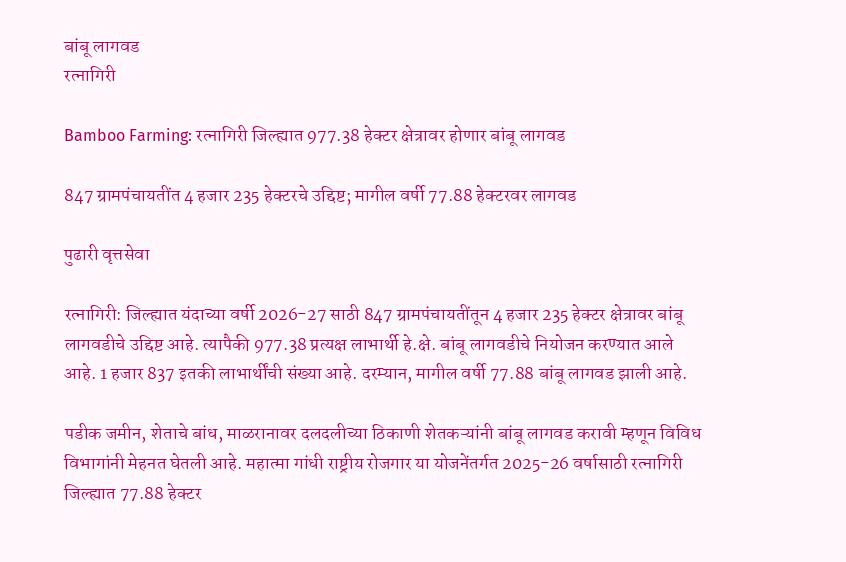बांबू लागवड
रत्नागिरी

Bamboo Farming: रत्नागिरी जिल्ह्यात 977.38 हेक्टर क्षेत्रावर होणार बांबू लागवड

847 ग्रामपंचायतींत 4 हजार 235 हेक्टरचे उद्दिष्ट; मागील वर्षी 77.88 हेक्टरवर लागवड

पुढारी वृत्तसेवा

रत्नागिरी: जिल्ह्यात यंदाच्या वर्षी 2026-27 साठी 847 ग्रामपंचायतींतून 4 हजार 235 हेक्टर क्षेत्रावर बांबू लागवडीचे उद्दिष्ट आहे. त्यापैकी 977.38 प्रत्यक्ष लाभार्थी हे.क्षे. बांबू लागवडीचे नियोजन करण्यात आले आहे. 1 हजार 837 इतकी लाभार्थींची संख्या आहे. दरम्यान, मागील वर्षी 77.88 बांबू लागवड झाली आहे.

पडीक जमीन, शेताचे बांध, माळरानावर दलदलीच्या ठिकाणी शेतकऱ्यांनी बांबू लागवड करावी म्हणून विविध विभागांनी मेहनत घेतली आहे. महात्मा गांधी राष्ट्रीय रोजगार या योजनेंतर्गत 2025-26 वर्षासाठी रत्नागिरी जिल्ह्यात 77.88 हेक्टर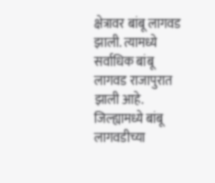क्षेत्रावर बांबू लागवड झाली. त्यामध्ये सर्वाधिक बांबू लागवड राजापुरात झाली आहे. जिल्ह्यामध्ये बांबू लागवडीच्या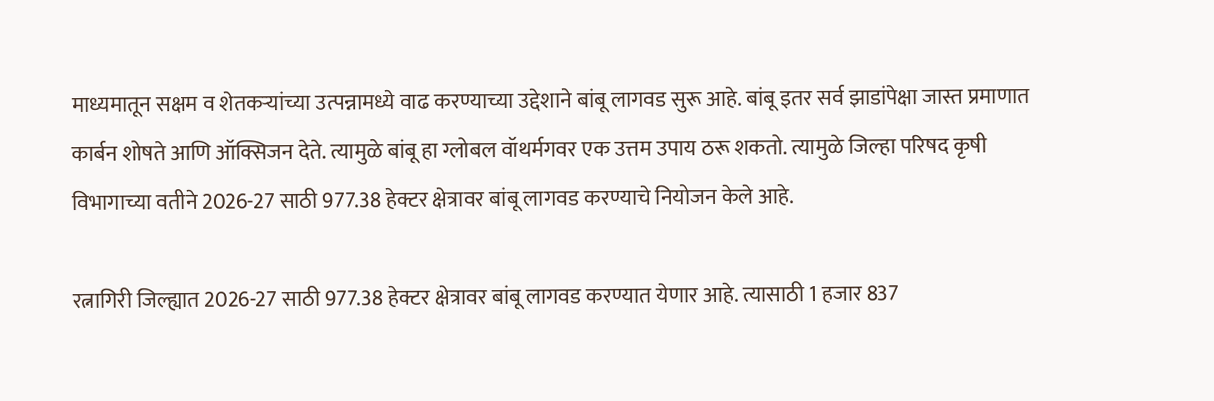माध्यमातून सक्षम व शेतकऱ्यांच्या उत्पन्नामध्ये वाढ करण्याच्या उद्देशाने बांबू लागवड सुरू आहे. बांबू इतर सर्व झाडांपेक्षा जास्त प्रमाणात कार्बन शोषते आणि ऑक्सिजन देते. त्यामुळे बांबू हा ग्लोबल वॉथर्मगवर एक उत्तम उपाय ठरू शकतो. त्यामुळे जिल्हा परिषद कृषी विभागाच्या वतीने 2026-27 साठी 977.38 हेक्टर क्षेत्रावर बांबू लागवड करण्याचे नियोजन केले आहे.

रत्नागिरी जिल्ह्यात 2026-27 साठी 977.38 हेक्टर क्षेत्रावर बांबू लागवड करण्यात येणार आहे. त्यासाठी 1 हजार 837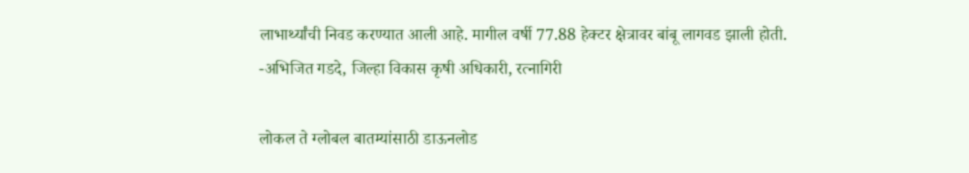लाभार्थ्यांची निवड करण्यात आली आहे. मागील वर्षी 77.88 हेक्टर क्षेत्रावर बांबू लागवड झाली होती.
-अभिजित गडदे, जिल्हा विकास कृषी अधिकारी, रत्नागिरी

लोकल ते ग्लोबल बातम्यांसाठी डाऊनलोड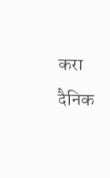करा दैनिक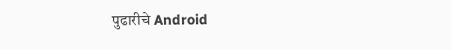पुढारीचे Android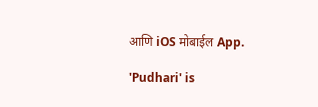आणि iOS मोबाईल App.

'Pudhari' is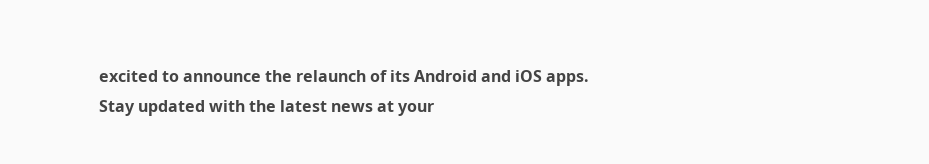excited to announce the relaunch of its Android and iOS apps. Stay updated with the latest news at your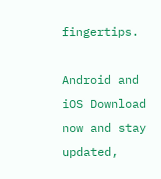fingertips.

Android and iOS Download now and stay updated,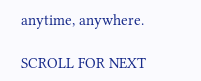anytime, anywhere.

SCROLL FOR NEXT